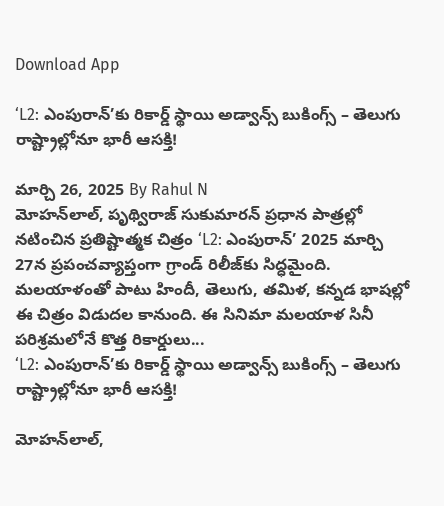Download App

‘L2: ఎంపురాన్’కు రికార్డ్ స్థాయి అడ్వాన్స్ బుకింగ్స్ – తెలుగు రాష్ట్రాల్లోనూ భారీ ఆసక్తి!

మార్చి 26, 2025 By Rahul N
మోహన్‌లాల్, పృథ్విరాజ్ సుకుమారన్ ప్రధాన పాత్రల్లో నటించిన ప్రతిష్టాత్మక చిత్రం ‘L2: ఎంపురాన్’ 2025 మార్చి 27న ప్రపంచవ్యాప్తంగా గ్రాండ్ రిలీజ్‌కు సిద్ధమైంది. మలయాళంతో పాటు హిందీ, తెలుగు, తమిళ, కన్నడ భాషల్లో ఈ చిత్రం విడుదల కానుంది. ఈ సినిమా మలయాళ సినీ పరిశ్రమలోనే కొత్త రికార్డులు...
‘L2: ఎంపురాన్’కు రికార్డ్ స్థాయి అడ్వాన్స్ బుకింగ్స్ – తెలుగు రాష్ట్రాల్లోనూ భారీ ఆసక్తి!

మోహన్‌లాల్,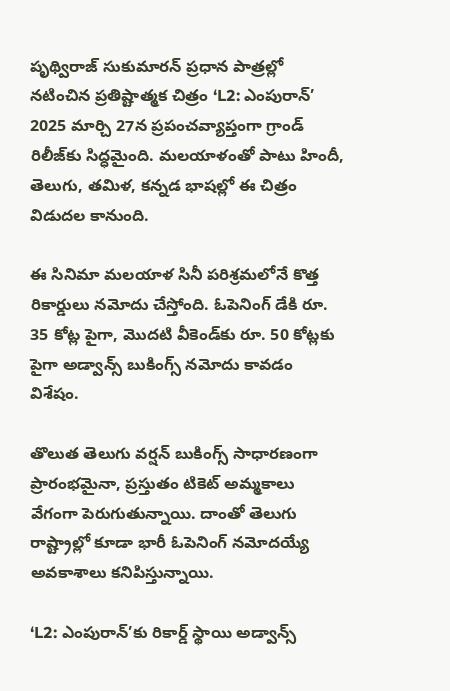పృథ్విరాజ్ సుకుమారన్ ప్రధాన పాత్రల్లో నటించిన ప్రతిష్టాత్మక చిత్రం ‘L2: ఎంపురాన్’ 2025 మార్చి 27న ప్రపంచవ్యాప్తంగా గ్రాండ్ రిలీజ్‌కు సిద్ధమైంది. మలయాళంతో పాటు హిందీ, తెలుగు, తమిళ, కన్నడ భాషల్లో ఈ చిత్రం విడుదల కానుంది.

ఈ సినిమా మలయాళ సినీ పరిశ్రమలోనే కొత్త రికార్డులు నమోదు చేస్తోంది. ఓపెనింగ్ డేకి రూ. 35 కోట్ల పైగా, మొదటి వీకెండ్‌కు రూ. 50 కోట్లకు పైగా అడ్వాన్స్ బుకింగ్స్ నమోదు కావడం విశేషం.

తొలుత తెలుగు వర్షన్ బుకింగ్స్ సాధారణంగా ప్రారంభమైనా, ప్రస్తుతం టికెట్ అమ్మకాలు వేగంగా పెరుగుతున్నాయి. దాంతో తెలుగు రాష్ట్రాల్లో కూడా భారీ ఓపెనింగ్ నమోదయ్యే అవకాశాలు కనిపిస్తున్నాయి.

‘L2: ఎంపురాన్’కు రికార్డ్ స్థాయి అడ్వాన్స్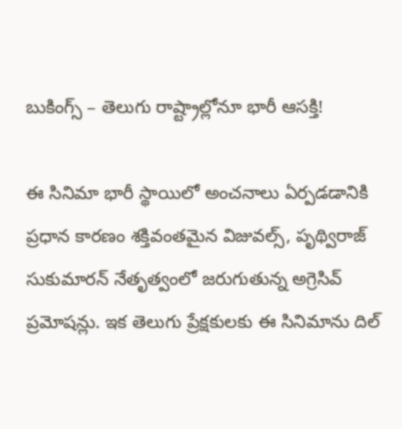బుకింగ్స్ – తెలుగు రాష్ట్రాల్లోనూ భారీ ఆసక్తి!

ఈ సినిమా భారీ స్థాయిలో అంచనాలు ఏర్పడడానికి ప్రధాన కారణం శక్తివంతమైన విజువల్స్, పృథ్విరాజ్ సుకుమారన్ నేతృత్వంలో జరుగుతున్న అగ్రెసివ్ ప్రమోషన్లు. ఇక తెలుగు ప్రేక్షకులకు ఈ సినిమాను దిల్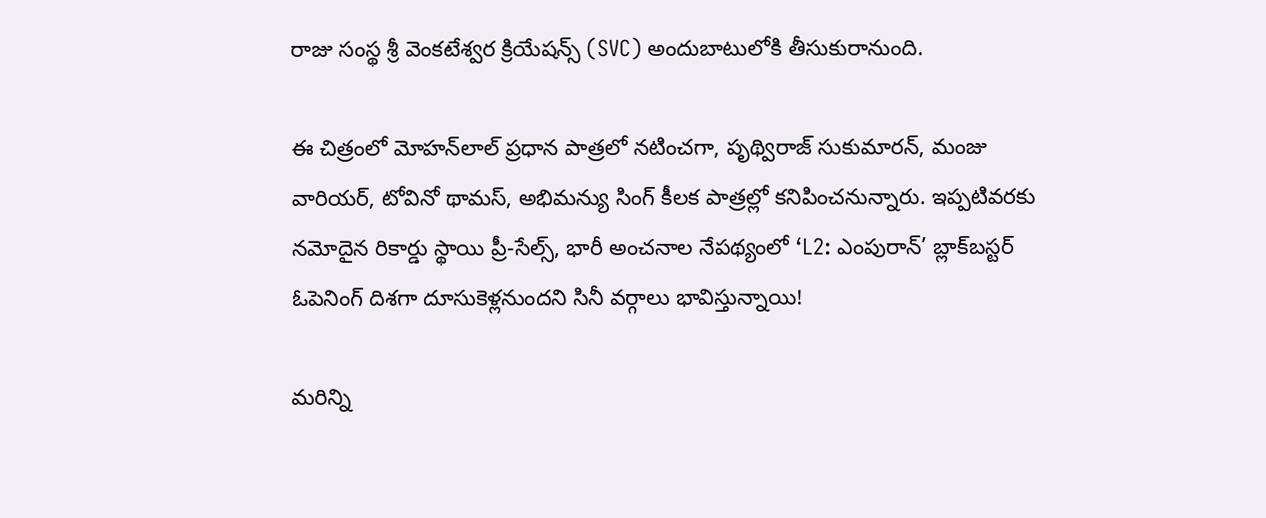రాజు సంస్థ శ్రీ వెంకటేశ్వర క్రియేషన్స్ (SVC) అందుబాటులోకి తీసుకురానుంది.

ఈ చిత్రంలో మోహన్‌లాల్ ప్రధాన పాత్రలో నటించగా, పృథ్విరాజ్ సుకుమారన్, మంజు వారియర్, టోవినో థామస్, అభిమన్యు సింగ్ కీలక పాత్రల్లో కనిపించనున్నారు. ఇప్పటివరకు నమోదైన రికార్డు స్థాయి ప్రీ-సేల్స్, భారీ అంచనాల నేపథ్యంలో ‘L2: ఎంపురాన్’ బ్లాక్‌బస్టర్ ఓపెనింగ్ దిశగా దూసుకెళ్లనుందని సినీ వర్గాలు భావిస్తున్నాయి!

మరిన్ని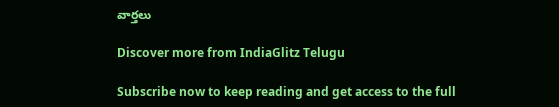వార్తలు

Discover more from IndiaGlitz Telugu

Subscribe now to keep reading and get access to the full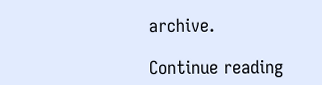archive.

Continue reading